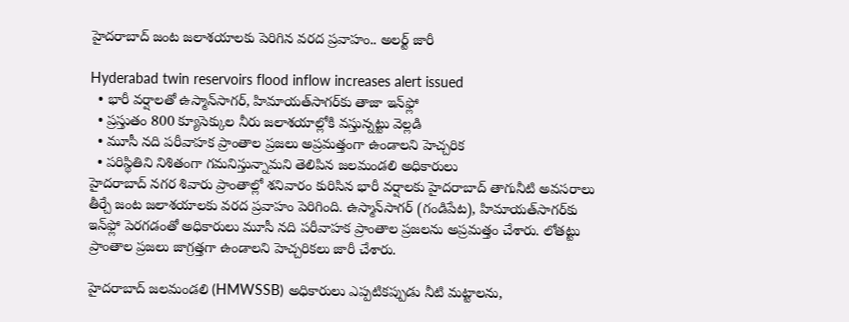హైదరాబాద్ జంట జలాశయాలకు పెరిగిన వరద ప్రవాహం.. అలర్ట్ జారీ

Hyderabad twin reservoirs flood inflow increases alert issued
  • భారీ వర్షాలతో ఉస్మాన్‌సాగర్, హిమాయత్‌సాగర్‌కు తాజా ఇన్‌ఫ్లో
  • ప్రస్తుతం 800 క్యూసెక్కుల నీరు జలాశయాల్లోకి వస్తున్నట్టు వెల్లడి
  • మూసీ నది పరీవాహక ప్రాంతాల ప్రజలు అప్రమత్తంగా ఉండాలని హెచ్చరిక
  • పరిస్థితిని నిశితంగా గమనిస్తున్నామని తెలిపిన జలమండలి అధికారులు
హైదరాబాద్ నగర శివారు ప్రాంతాల్లో శనివారం కురిసిన భారీ వర్షాలకు హైదరాబాద్ తాగునీటి అవసరాలు తీర్చే జంట జలాశయాలకు వరద ప్రవాహం పెరిగింది. ఉస్మాన్‌సాగర్ (గండిపేట), హిమాయత్‌సాగర్‌కు ఇన్‌ఫ్లో పెరగడంతో అధికారులు మూసీ నది పరీవాహక ప్రాంతాల ప్రజలను అప్రమత్తం చేశారు. లోతట్టు ప్రాంతాల ప్రజలు జాగ్రత్తగా ఉండాలని హెచ్చరికలు జారీ చేశారు.

హైదరాబాద్ జలమండలి (HMWSSB) అధికారులు ఎప్పటికప్పుడు నీటి మట్టాలను,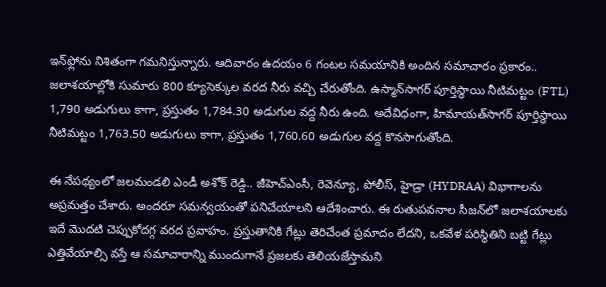ఇన్‌ఫ్లోను నిశితంగా గమనిస్తున్నారు. ఆదివారం ఉదయం 6 గంటల సమయానికి అందిన సమాచారం ప్రకారం.. జలాశయాల్లోకి సుమారు 800 క్యూసెక్కుల వరద నీరు వచ్చి చేరుతోంది. ఉస్మాన్‌సాగర్ పూర్తిస్థాయి నీటిమట్టం (FTL) 1,790 అడుగులు కాగా, ప్రస్తుతం 1,784.30 అడుగుల వద్ద నీరు ఉంది. అదేవిధంగా, హిమాయత్‌సాగర్ పూర్తిస్థాయి నీటిమట్టం 1,763.50 అడుగులు కాగా, ప్రస్తుతం 1,760.60 అడుగుల వద్ద కొనసాగుతోంది.

ఈ నేపథ్యంలో జలమండలి ఎండీ అశోక్ రెడ్డి.. జీహెచ్‌ఎంసీ, రెవెన్యూ, పోలీస్, హైడ్రా (HYDRAA) విభాగాలను అప్రమత్తం చేశారు. అందరూ సమన్వయంతో పనిచేయాలని ఆదేశించారు. ఈ రుతుపవనాల సీజన్‌లో జలాశయాలకు ఇదే మొదటి చెప్పుకోదగ్గ వరద ప్రవాహం. ప్రస్తుతానికి గేట్లు తెరిచేంత ప్రమాదం లేదని, ఒకవేళ పరిస్థితిని బట్టి గేట్లు ఎత్తివేయాల్సి వస్తే ఆ సమాచారాన్ని ముందుగానే ప్రజలకు తెలియజేస్తామని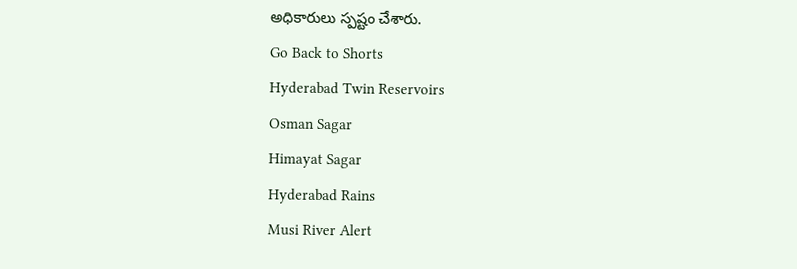అధికారులు స్పష్టం చేశారు.
Go Back to Shorts
Hyderabad Twin Reservoirs
Osman Sagar
Himayat Sagar
Hyderabad Rains
Musi River Alert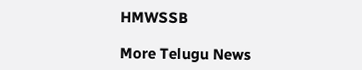HMWSSB

More Telugu News